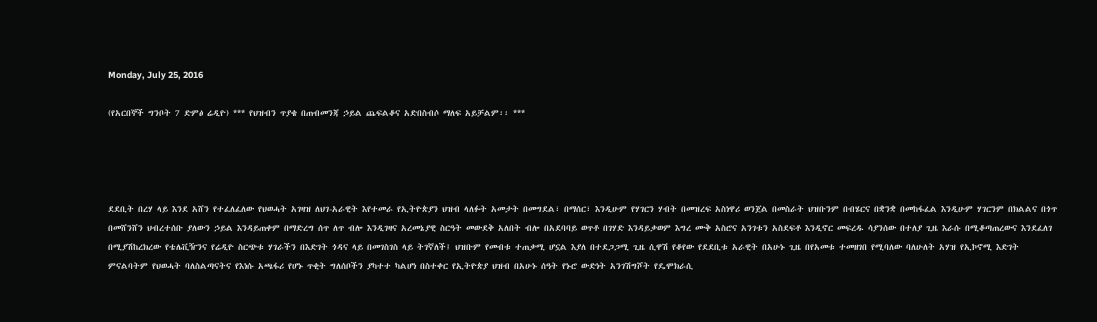Monday, July 25, 2016

(የአርበኞች ግንቦት 7 ድምፅ ሬዲዮ) *** የህዝብን ጥያቄ በጠብመንጃ ኃይል ጨፍልቆና አድበስብሶ ማለፍ አይቻልም፡፡ ***




ደደቢት በረሃ ላይ እንደ አሸን የተፈለፈለው የህወሓት አገዛዝ ለህገ-አራዊት እየተመራ የኢትዮጵያን ህዝብ ላለፉት አመታት በመግደል፣ በማሰር፣ እንዲሁም የሃገርን ሃብት በመዝረፍ አስነዋሪ ወንጀል በመስራት ህዝቡንም በብሄርና በቋንቋ በመከፋፈል እንዲሁም ሃገርንም በክልልና በጎጥ በመሸንሸን ህብረተሰቡ ያለውን ኃይል እንዳይጠቀም በማድረግ ሰጥ ለጥ ብሎ እንዲገዛና አረመኔያዊ ስርዓት መውደቅ አለበት ብሎ በአደባባይ ወጥቶ በገሃድ እንዳይቃወም እግረ ሙቅ አስሮና አንገቱን አስደፍቶ እንዲኖር መፍረዱ ሳያንሰው በተለያ ጊዜ እራሱ በሚቆጣጠረውና እንደፈለገ በሚያሽከረክረው የቴሌቪዥንና የሬዲዮ ስርጭቱ ሃገራችን በእድገት ጎዳና ላይ በመገስገስ ላይ ትገኛለች፤ ህዝቡም የመብቱ ተጠቃሚ ሆኗል እያለ በተደጋጋሚ ጊዜ ሲዋሽ የቆየው የደደቢቱ አራዊት በአሁኑ ጊዜ በየአመቱ ተመዘገበ የሚባለው ባለሁለት አሃዝ የኢኮኖሚ እድገት ምናልባትም የህወሓት ባለስልጣናትና የእነሱ አጫፋሪ የሆኑ ጥቂት ግለሰቦችን ያካተተ ካልሆነ በስተቀር የኢትዮጵያ ህዝብ በአሁኑ ሰዓት የኑሮ ውድነት አንገሽግሾት የዴሞክራሲ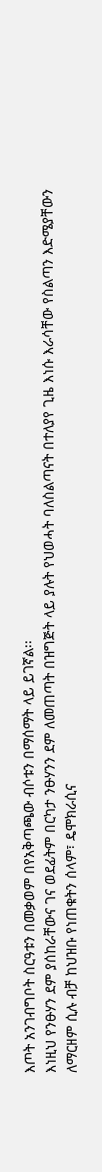እጦት አንገብግቦት ስርዓቱን በመቃወም በየአቅጣጫው ብሶቱን በማሰማት ላይ ይገኛል፡፡
እነዚህ የንፁሃን ደም ያሰከራቸውና ገና ወደፊትም በርካታ ንፁሃንን ደም ለመጠጣት በዝግጅት ላይ ያሉት የህወሓት ባለስልጣናት በተለያየ ጊዜ እነሱ እራሳቸው የስልጣን እድሜያቸውን ለማርዘም ሲሉ ብቻ ከህዝቡ የነጠቁትን ሰላም፣ ዴሞክራሲና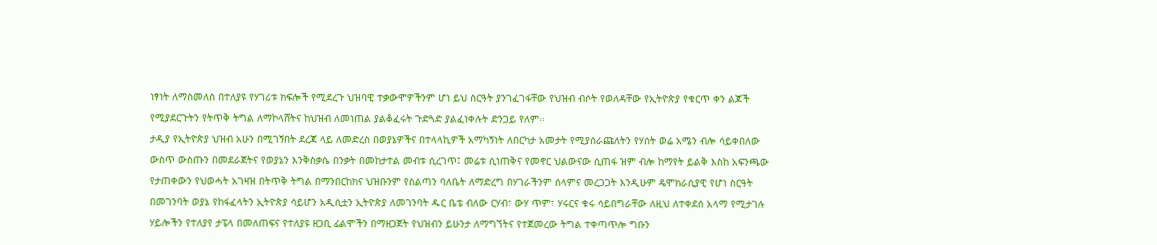ነፃነት ለማስመለስ በተለያዩ የሃገሪቱ ክፍሎች የሚደረጉ ህዝባዊ ተቃውሞዎችንም ሆነ ይህ ስርዓት ያንገፈገፋቸው የህዝብ ብሶት የወለዳቸው የኢትዮጵያ የቁርጥ ቀን ልጆች የሚያደርጉትን የትጥቅ ትግል ለማኮላሸትና ከህዝብ ለመነጠል ያልቆፈሩት ጉድጓድ ያልፈነቀሉት ድንጋይ የለም፡፡
ታዲያ የኢትዮጵያ ህዝብ አሁን በሚገኝበት ደረጃ ላይ ለመድረስ በወያኔዎችና በተላላኪዎች አማካኝነት ለበርካታ አመታት የሚያሰራጩለትን የሃሰት ወሬ አሜን ብሎ ሳይቀበለው ውስጥ ውስጡን በመደራጀትና የወያኔን እንቅስቃሴ በንቃት በመከታተል መብቱ ሲረገጥ፤ መሬቱ ሲነጠቅና የመኖር ህልውናው ሲጠፋ ዝም ብሎ ከማየት ይልቅ እስከ አፍንጫው የታጠቀውን የህወሓት አገዛዝ በትጥቅ ትግል በማንበርከክና ህዝቡንም የስልጣን ባለቤት ለማድረግ በሃገራችንም ሰላምና መረጋጋት እንዲሁም ዴሞክራሲያዊ የሆነ ስርዓት በመገንባት ወያኔ የከፋፈላትን ኢትዮጵያ ሳይሆን አዲሲቷን ኢትዮጵያ ለመገንባት ዱር ቤቴ ብለው ርሃብ፣ ውሃ ጥም፣ ሃሩርና ቁሩ ሳይበግራቸው ለዚህ ለተቀደሰ አላማ የሚታገሉ ሃይሎችን የተለያየ ታፔላ በመለጠፍና የተለያዩ ዘጋቢ ፊልሞችን በማዘጋጀት የህዝብን ይሁንታ ለማግኘትና የተጀመረው ትግል ተቀጣጥሎ ግቡን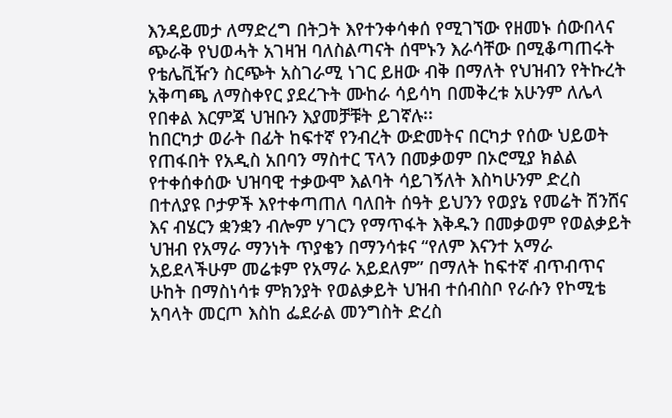እንዳይመታ ለማድረግ በትጋት እየተንቀሳቀሰ የሚገኘው የዘመኑ ሰውበላና ጭራቅ የህወሓት አገዛዝ ባለስልጣናት ሰሞኑን እራሳቸው በሚቆጣጠሩት የቴሌቪዥን ስርጭት አስገራሚ ነገር ይዘው ብቅ በማለት የህዝብን የትኩረት አቅጣጫ ለማስቀየር ያደረጉት ሙከራ ሳይሳካ በመቅረቱ አሁንም ለሌላ የበቀል እርምጃ ህዝቡን እያመቻቹት ይገኛሉ፡፡
ከበርካታ ወራት በፊት ከፍተኛ የንብረት ውድመትና በርካታ የሰው ህይወት የጠፋበት የአዲስ አበባን ማስተር ፕላን በመቃወም በኦሮሚያ ክልል የተቀሰቀሰው ህዝባዊ ተቃውሞ እልባት ሳይገኝለት እስካሁንም ድረስ በተለያዩ ቦታዎች እየተቀጣጠለ ባለበት ሰዓት ይህንን የወያኔ የመሬት ሽንሸና እና ብሄርን ቋንቋን ብሎም ሃገርን የማጥፋት እቅዱን በመቃወም የወልቃይት ህዝብ የአማራ ማንነት ጥያቄን በማንሳቱና “የለም እናንተ አማራ አይደላችሁም መሬቱም የአማራ አይደለም” በማለት ከፍተኛ ብጥብጥና ሁከት በማስነሳቱ ምክንያት የወልቃይት ህዝብ ተሰብስቦ የራሱን የኮሚቴ አባላት መርጦ እስከ ፌደራል መንግስት ድረስ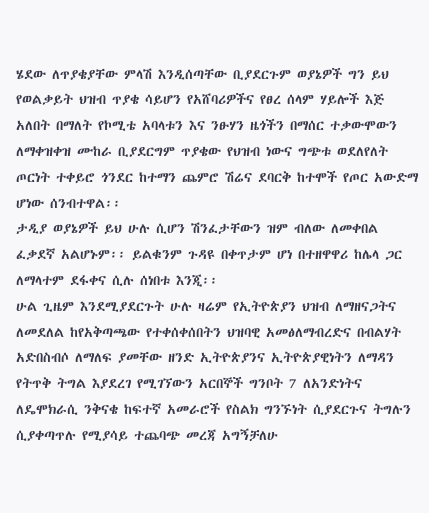ሄደው ለጥያቄያቸው ምላሽ እንዲሰጣቸው ቢያደርጉም ወያኔዎች ግን ይህ የወልቃይት ህዝብ ጥያቄ ሳይሆን የአሸባሪዎችና የፀረ ሰላም ሃይሎች እጅ አለበት በማለት የኮሚቴ አባላቱን እና ንፁሃን ዜጎችን በማሰር ተቃውሞውን ለማቀዝቀዝ ሙከራ ቢያደርግም ጥያቄው የህዝብ ነውና ግጭቱ ወደለየለት ጦርነት ተቀይሮ ጎንደር ከተማን ጨምሮ ሽሬና ደባርቅ ከተሞች የጦር አውድማ ሆነው ሰንብተዋል፡፡
ታዲያ ወያኔዎች ይህ ሁሉ ሲሆን ሽንፈታቸውን ዝም ብለው ለመቀበል ፈቃደኛ አልሆኑም፡፡ ይልቁንም ጉዳዩ በቀጥታም ሆነ በተዘዋዋሪ ከሌላ ጋር ለማላተም ደፋቀና ሲሉ ሰነበቱ እንጂ፡፡
ሁል ጊዜም እንደሚያደርጉት ሁሉ ዛሬም የኢትዮጵያን ህዝብ ለማዘናጋትና ለመደለል ከየአቅጣጫው የተቀሰቀሰበትን ህዝባዊ አመፅለማብረድና በብልሃት አድበስብሶ ለማለፍ ያመቸው ዘንድ ኢትዮጵያንና ኢትዮጵያዊነትን ለማዳን የትጥቅ ትግል እያደረገ የሚገኘውን አርበኞች ግንቦት 7 ለአንድነትና ለዴሞክራሲ ንቅናቄ ከፍተኛ አመራሮች የስልክ ግንኙነት ሲያደርጉና ትግሉን ሲያቀጣጥሉ የሚያሳይ ተጨባጭ መረጃ አግኝቻለሁ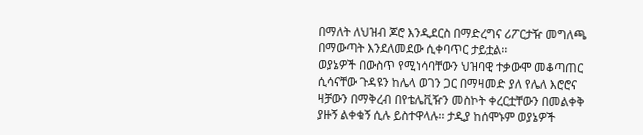በማለት ለህዝብ ጆሮ እንዲደርስ በማድረግና ሪፖርታዥ መግለጫ በማውጣት እንደለመደው ሲቀባጥር ታይቷል፡፡
ወያኔዎች በውስጥ የሚነሳባቸውን ህዝባዊ ተቃውሞ መቆጣጠር ሲሳናቸው ጉዳዩን ከሌላ ወገን ጋር በማዛመድ ያለ የሌለ እሮሮና ዛቻውን በማቅረብ በየቴሌቪዥን መስኮት ቀረርቷቸውን በመልቀቅ ያዙኝ ልቀቁኝ ሲሉ ይስተዋላሉ፡፡ ታዲያ ከሰሞኑም ወያኔዎች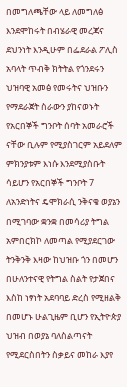በመግለጫቸው ላይ ለመግለፅ እንደሞከሩት በብሄራዊ መረጃና ደህንነት እንዲሁም በፌደራል ፖሊስ አባላት ጥብቅ ክትትል የጎንደሩን ህዝባዊ አመፅ የመሩትና ህዝቡን የማደራጀት ስራውን ያከናወኑት የአርበኞች ግንቦት ሰባት አመራሮች ናቸው ቢሉም የሚያስገርም አይደለም ምክንያቱም እነሱ እንደሚያስቡት ሳይሆን የአርበኞች ግንቦት 7 ለአንድነትና ዴሞክራሲ ንቅናቄ ወያኔን በሚገባው ቋንቋ በመሳሪያ ትግል አምበርክኮ ለመጣል የሚያደርገው ትንቅንቅ እዛው ከህዝቡ ጎን በመሆን በሁለንተናዊ የትግል ስልት የታጀበና እስከ ነፃነት አደባባይ ድረስ የሚዘልቅ በመሆኑ ሁልጊዜም ቢሆን የኢትዮጵያ ህዝብ በወያኔ ባለስልጣናት የሚደርስበትን ስቃይና መከራ እያየ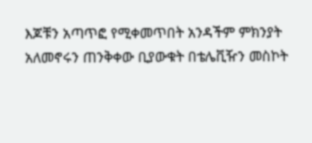እጆቹን አጣጥፎ የሚቀመጥበት አንዳችም ምክንያት አለመኖሩን ጠንቅቀው ቢያውቁት በቴሌቪዥን መስኮት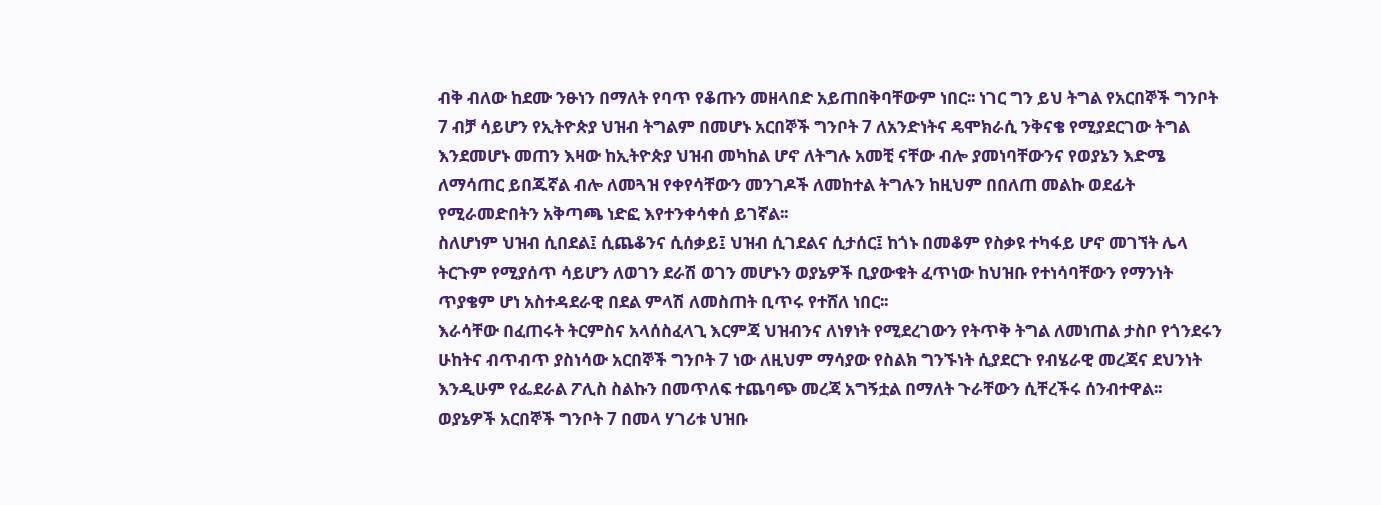ብቅ ብለው ከደሙ ንፁነን በማለት የባጥ የቆጡን መዘላበድ አይጠበቅባቸውም ነበር፡፡ ነገር ግን ይህ ትግል የአርበኞች ግንቦት 7 ብቻ ሳይሆን የኢትዮጵያ ህዝብ ትግልም በመሆኑ አርበኞች ግንቦት 7 ለአንድነትና ዴሞክራሲ ንቅናቄ የሚያደርገው ትግል እንደመሆኑ መጠን እዛው ከኢትዮጵያ ህዝብ መካከል ሆኖ ለትግሉ አመቺ ናቸው ብሎ ያመነባቸውንና የወያኔን እድሜ ለማሳጠር ይበጁኛል ብሎ ለመጓዝ የቀየሳቸውን መንገዶች ለመከተል ትግሉን ከዚህም በበለጠ መልኩ ወደፊት የሚራመድበትን አቅጣጫ ነድፎ እየተንቀሳቀሰ ይገኛል፡፡
ስለሆነም ህዝብ ሲበደል፤ ሲጨቆንና ሲሰቃይ፤ ህዝብ ሲገደልና ሲታሰር፤ ከጎኑ በመቆም የስቃዩ ተካፋይ ሆኖ መገኘት ሌላ ትርጉም የሚያሰጥ ሳይሆን ለወገን ደራሽ ወገን መሆኑን ወያኔዎች ቢያውቁት ፈጥነው ከህዝቡ የተነሳባቸውን የማንነት ጥያቄም ሆነ አስተዳደራዊ በደል ምላሽ ለመስጠት ቢጥሩ የተሸለ ነበር፡፡
እራሳቸው በፈጠሩት ትርምስና አላሰስፈላጊ እርምጃ ህዝብንና ለነፃነት የሚደረገውን የትጥቅ ትግል ለመነጠል ታስቦ የጎንደሩን ሁከትና ብጥብጥ ያስነሳው አርበኞች ግንቦት 7 ነው ለዚህም ማሳያው የስልክ ግንኙነት ሲያደርጉ የብሄራዊ መረጃና ደህንነት እንዲሁም የፌደራል ፖሊስ ስልኩን በመጥለፍ ተጨባጭ መረጃ አግኝቷል በማለት ጉራቸውን ሲቸረችሩ ሰንብተዋል፡፡
ወያኔዎች አርበኞች ግንቦት 7 በመላ ሃገሪቱ ህዝቡ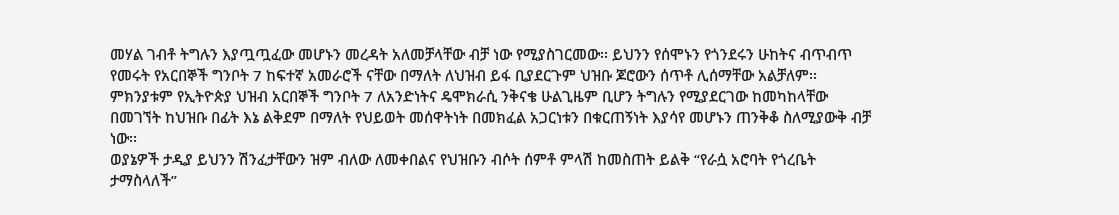መሃል ገብቶ ትግሉን እያጧጧፈው መሆኑን መረዳት አለመቻላቸው ብቻ ነው የሚያስገርመው፡፡ ይህንን የሰሞኑን የጎንደሩን ሁከትና ብጥብጥ የመሩት የአርበኞች ግንቦት 7 ከፍተኛ አመራሮች ናቸው በማለት ለህዝብ ይፋ ቢያደርጉም ህዝቡ ጆሮውን ሰጥቶ ሊሰማቸው አልቻለም፡፡ ምክንያቱም የኢትዮጵያ ህዝብ አርበኞች ግንቦት 7 ለአንድነትና ዴሞክራሲ ንቅናቄ ሁልጊዜም ቢሆን ትግሉን የሚያደርገው ከመካከላቸው በመገኘት ከህዝቡ በፊት እኔ ልቅደም በማለት የህይወት መሰዋትነት በመክፈል አጋርነቱን በቁርጠኝነት እያሳየ መሆኑን ጠንቅቆ ስለሚያውቅ ብቻ ነው፡፡
ወያኔዎች ታዲያ ይህንን ሽንፈታቸውን ዝም ብለው ለመቀበልና የህዝቡን ብሶት ሰምቶ ምላሽ ከመስጠት ይልቅ “የራሷ አሮባት የጎረቤት ታማስላለች”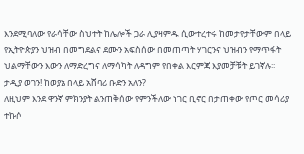እንደሚባለው የራሳቸው ስህተት ከሌሎች ጋራ ሊያዛምዱ ሲውተረተሩ ከመታየታቸውም በላይ የኢትዮጵያን ህዝብ በመግደልና ደሙን አፍስሰው በመጠጣት ሃገርንና ህዝብን የማጥፋት ህልማቸውን እውን ለማድረግና ለማሳካት ለዳግም የበቀል እርምጃ እያመቻቹት ይገኛሉ፡፡
ታዲያ ወገን! ከወያኔ በላይ አሸባሪ ቡድን አለን?
ለዚህም እንደ ዋንኛ ምክንያት ልንጠቅሰው የምንችለው ነገር ቢኖር በታጠቀው የጦር መሳሪያ ተኩሶ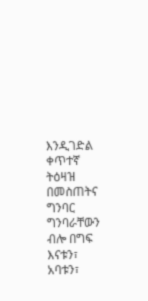እንዲገድል ቀጥተኛ ትዕዛዝ በመስጠትና ግንባር ግንባራቸውን ብሎ በግፍ እናቱን፣ አባቱን፣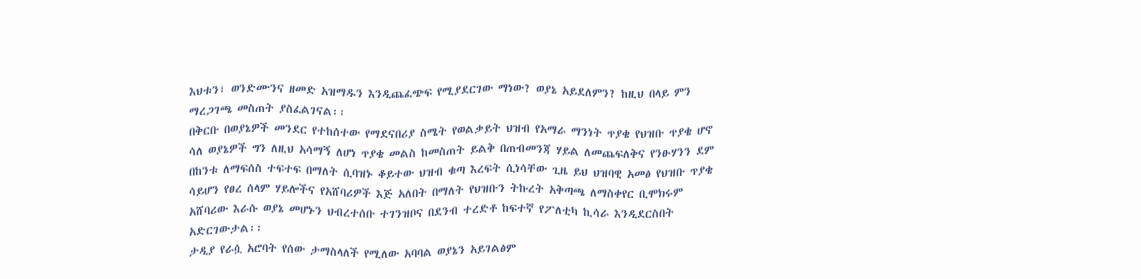እህቱን፣ ወንድሙንና ዘመድ አዝማዱን እንዲጨፈጭፍ የሚያደርገው ማነው? ወያኔ አይደለምን? ከዚህ በላይ ምን ማረጋገጫ መስጠት ያስፈልገናል፡፡
በቅርቡ በወያኔዎች መንደር የተከሰተው የማደናበሪያ ስሜት የወልቃይት ህዝብ የአማራ ማንነት ጥያቄ የህዝቡ ጥያቄ ሆኖ ሳለ ወያኔዎች ግን ለዚህ አሳማኝ ለሆነ ጥያቄ መልስ ከመስጠት ይልቅ በጠብመንጃ ሃይል ለመጨፍለቅና የንፁሃንን ደም በከንቱ ለማፍሰስ ተፍተፍ በማለት ሲባዝኑ ቆይተው ህዝብ ቁጣ እረፍት ሲነሳቸው ጊዜ ይህ ህዝባዊ አመፅ የህዝቡ ጥያቄ ሳይሆን የፀረ ሰላም ሃይሎችና የአሸባሪዎች እጅ አለበት በማለት የህዝቡን ትኩረት አቅጣጫ ለማስቀየር ቢሞክሩም አሸባሪው እራሱ ወያኔ መሆኑን ህብረተሰቡ ተገንዝቦና በደንብ ተረድቶ ከፍተኛ የፖለቲካ ኪሳራ እንዲደርስበት አድርገውታል፡፡
ታዲያ የራሷ አሮባት የሰው ታማስላለች የሚለው አባባል ወያኔን አይገልፅም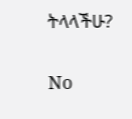ትላላችሁ?

No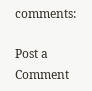comments:

Post a Comment